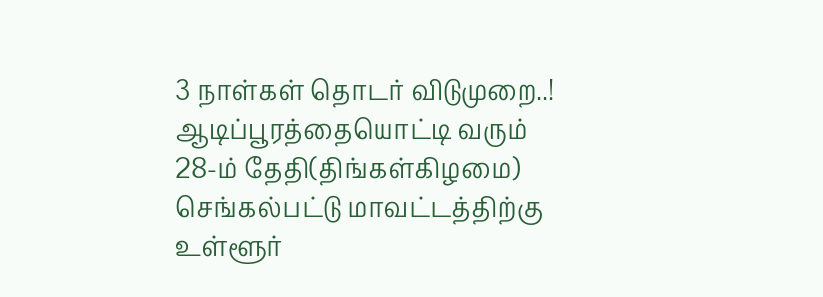3 நாள்கள் தொடர் விடுமுறை..!
ஆடிப்பூரத்தையொட்டி வரும் 28-ம் தேதி(திங்கள்கிழமை) செங்கல்பட்டு மாவட்டத்திற்கு உள்ளூர்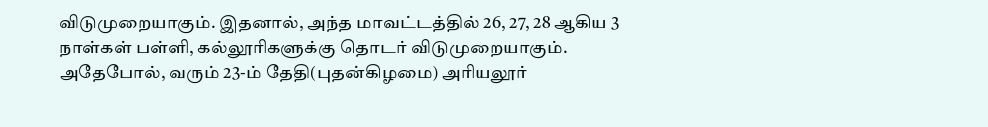விடுமுறையாகும். இதனால், அந்த மாவட்டத்தில் 26, 27, 28 ஆகிய 3 நாள்கள் பள்ளி, கல்லூரிகளுக்கு தொடர் விடுமுறையாகும்.
அதேபோல், வரும் 23-ம் தேதி(புதன்கிழமை) அரியலூர்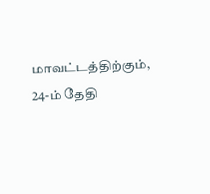மாவட்டத்திற்கும், 24-ம் தேதி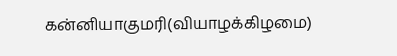கன்னியாகுமரி(வியாழக்கிழமை)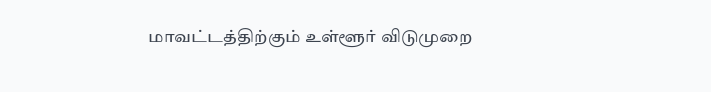மாவட்டத்திற்கும் உள்ளூர் விடுமுறை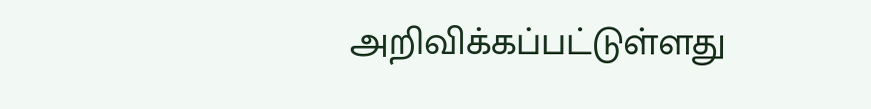அறிவிக்கப்பட்டுள்ளது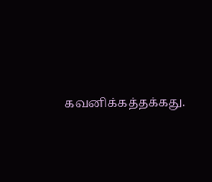கவனிக்கத்தக்கது.